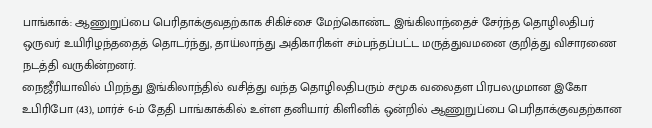பாங்காக்: ஆணுறுப்பை பெரிதாக்குவதற்காக சிகிச்சை மேற்கொண்ட இங்கிலாந்தைச் சேர்ந்த தொழிலதிபர் ஒருவர் உயிரிழந்ததைத் தொடர்ந்து, தாய்லாந்து அதிகாரிகள் சம்பந்தப்பட்ட மருத்துவமனை குறித்து விசாரணை நடத்தி வருகின்றனர்.
நைஜீரியாவில் பிறந்து இங்கிலாந்தில் வசித்து வந்த தொழிலதிபரும் சமூக வலைதள பிரபலமுமான இகோ உபிரிபோ (43), மார்ச் 6-ம் தேதி பாங்காக்கில் உள்ள தனியார் கிளினிக் ஒன்றில் ஆணுறுப்பை பெரிதாக்குவதற்கான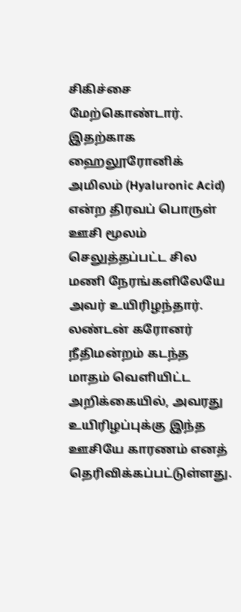சிகிச்சை மேற்கொண்டார்.
இதற்காக ஹைலூரோனிக் அமிலம் (Hyaluronic Acid) என்ற திரவப் பொருள் ஊசி மூலம் செலுத்தப்பட்ட சில மணி நேரங்களிலேயே அவர் உயிரிழந்தார். லண்டன் கரோனர் நீதிமன்றம் கடந்த மாதம் வெளியிட்ட அறிக்கையில், அவரது உயிரிழப்புக்கு இந்த ஊசியே காரணம் எனத் தெரிவிக்கப்பட்டுள்ளது.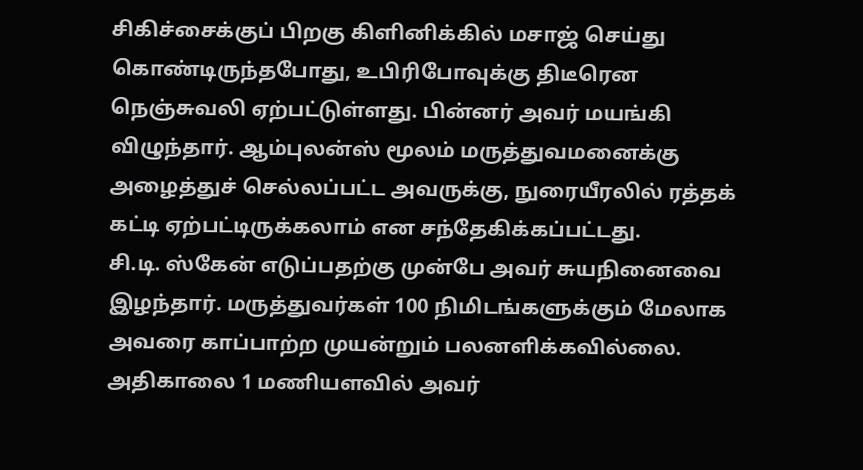சிகிச்சைக்குப் பிறகு கிளினிக்கில் மசாஜ் செய்து கொண்டிருந்தபோது, உபிரிபோவுக்கு திடீரென நெஞ்சுவலி ஏற்பட்டுள்ளது. பின்னர் அவர் மயங்கி விழுந்தார். ஆம்புலன்ஸ் மூலம் மருத்துவமனைக்கு அழைத்துச் செல்லப்பட்ட அவருக்கு, நுரையீரலில் ரத்தக் கட்டி ஏற்பட்டிருக்கலாம் என சந்தேகிக்கப்பட்டது.
சி.டி. ஸ்கேன் எடுப்பதற்கு முன்பே அவர் சுயநினைவை இழந்தார். மருத்துவர்கள் 100 நிமிடங்களுக்கும் மேலாக அவரை காப்பாற்ற முயன்றும் பலனளிக்கவில்லை. அதிகாலை 1 மணியளவில் அவர்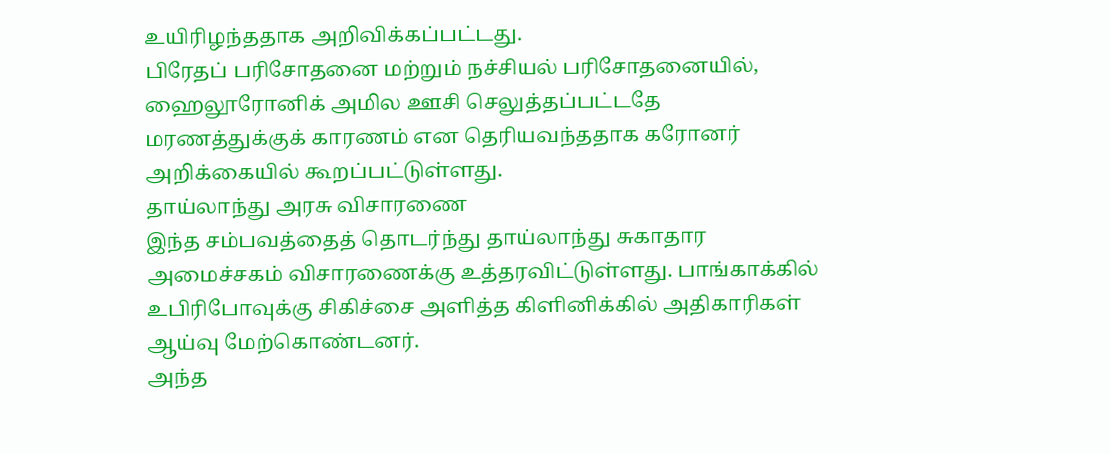உயிரிழந்ததாக அறிவிக்கப்பட்டது.
பிரேதப் பரிசோதனை மற்றும் நச்சியல் பரிசோதனையில், ஹைலூரோனிக் அமில ஊசி செலுத்தப்பட்டதே மரணத்துக்குக் காரணம் என தெரியவந்ததாக கரோனர் அறிக்கையில் கூறப்பட்டுள்ளது.
தாய்லாந்து அரசு விசாரணை
இந்த சம்பவத்தைத் தொடர்ந்து தாய்லாந்து சுகாதார அமைச்சகம் விசாரணைக்கு உத்தரவிட்டுள்ளது. பாங்காக்கில் உபிரிபோவுக்கு சிகிச்சை அளித்த கிளினிக்கில் அதிகாரிகள் ஆய்வு மேற்கொண்டனர்.
அந்த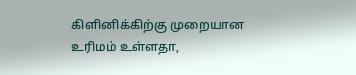கிளினிக்கிற்கு முறையான உரிமம் உள்ளதா,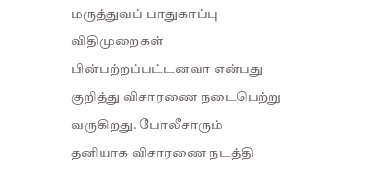மருத்துவப் பாதுகாப்பு விதிமுறைகள் பின்பற்றப்பட்டனவா என்பது குறித்து விசாரணை நடைபெற்று வருகிறது. போலீசாரும் தனியாக விசாரணை நடத்தி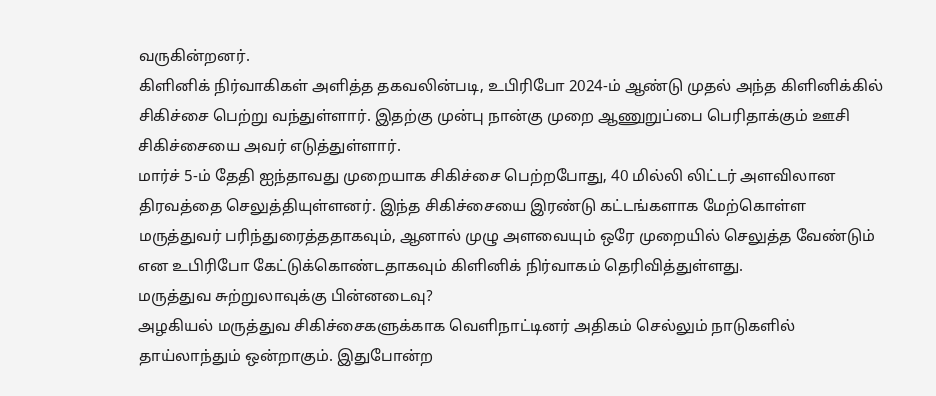வருகின்றனர்.
கிளினிக் நிர்வாகிகள் அளித்த தகவலின்படி, உபிரிபோ 2024-ம் ஆண்டு முதல் அந்த கிளினிக்கில் சிகிச்சை பெற்று வந்துள்ளார். இதற்கு முன்பு நான்கு முறை ஆணுறுப்பை பெரிதாக்கும் ஊசி சிகிச்சையை அவர் எடுத்துள்ளார்.
மார்ச் 5-ம் தேதி ஐந்தாவது முறையாக சிகிச்சை பெற்றபோது, 40 மில்லி லிட்டர் அளவிலான திரவத்தை செலுத்தியுள்ளனர். இந்த சிகிச்சையை இரண்டு கட்டங்களாக மேற்கொள்ள மருத்துவர் பரிந்துரைத்ததாகவும், ஆனால் முழு அளவையும் ஒரே முறையில் செலுத்த வேண்டும் என உபிரிபோ கேட்டுக்கொண்டதாகவும் கிளினிக் நிர்வாகம் தெரிவித்துள்ளது.
மருத்துவ சுற்றுலாவுக்கு பின்னடைவு?
அழகியல் மருத்துவ சிகிச்சைகளுக்காக வெளிநாட்டினர் அதிகம் செல்லும் நாடுகளில் தாய்லாந்தும் ஒன்றாகும். இதுபோன்ற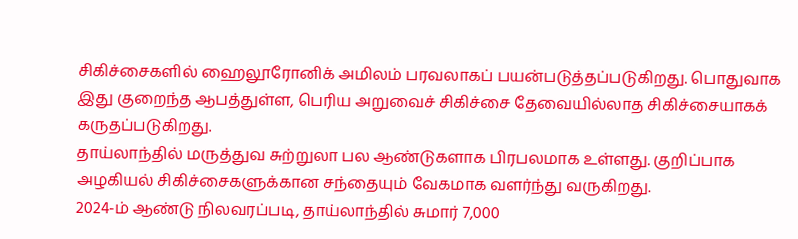சிகிச்சைகளில் ஹைலூரோனிக் அமிலம் பரவலாகப் பயன்படுத்தப்படுகிறது. பொதுவாக இது குறைந்த ஆபத்துள்ள, பெரிய அறுவைச் சிகிச்சை தேவையில்லாத சிகிச்சையாகக் கருதப்படுகிறது.
தாய்லாந்தில் மருத்துவ சுற்றுலா பல ஆண்டுகளாக பிரபலமாக உள்ளது. குறிப்பாக அழகியல் சிகிச்சைகளுக்கான சந்தையும் வேகமாக வளர்ந்து வருகிறது.
2024-ம் ஆண்டு நிலவரப்படி, தாய்லாந்தில் சுமார் 7,000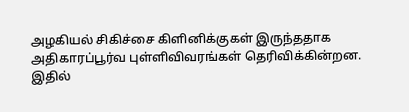அழகியல் சிகிச்சை கிளினிக்குகள் இருந்ததாக அதிகாரப்பூர்வ புள்ளிவிவரங்கள் தெரிவிக்கின்றன. இதில்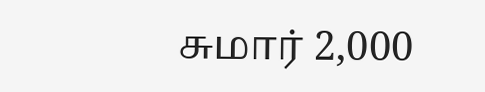சுமார் 2,000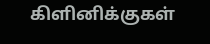கிளினிக்குகள்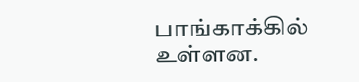பாங்காக்கில் உள்ளன.